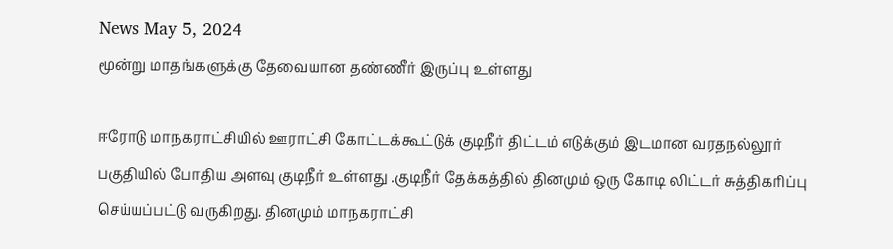News May 5, 2024
மூன்று மாதங்களுக்கு தேவையான தண்ணீர் இருப்பு உள்ளது

ஈரோடு மாநகராட்சியில் ஊராட்சி கோட்டக்கூட்டுக் குடிநீர் திட்டம் எடுக்கும் இடமான வரதநல்லூர் பகுதியில் போதிய அளவு குடிநீர் உள்ளது .குடிநீர் தேக்கத்தில் தினமும் ஒரு கோடி லிட்டர் சுத்திகரிப்பு செய்யப்பட்டு வருகிறது. தினமும் மாநகராட்சி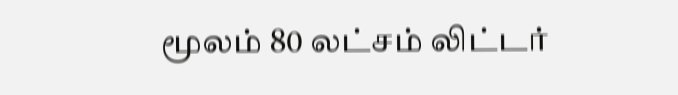மூலம் 80 லட்சம் லிட்டர்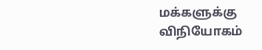மக்களுக்கு விநியோகம்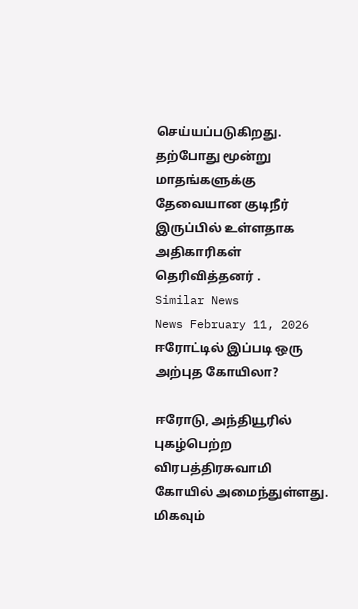செய்யப்படுகிறது. தற்போது மூன்று மாதங்களுக்கு தேவையான குடிநீர் இருப்பில் உள்ளதாக அதிகாரிகள் தெரிவித்தனர் .
Similar News
News February 11, 2026
ஈரோட்டில் இப்படி ஒரு அற்புத கோயிலா?

ஈரோடு, அந்தியூரில் புகழ்பெற்ற விரபத்திரசுவாமி கோயில் அமைந்துள்ளது. மிகவும்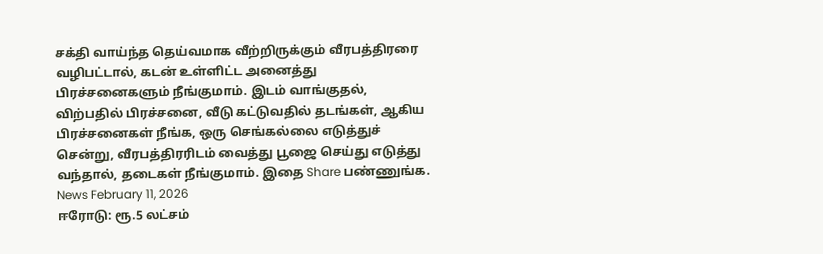சக்தி வாய்ந்த தெய்வமாக வீற்றிருக்கும் வீரபத்திரரை வழிபட்டால், கடன் உள்ளிட்ட அனைத்து பிரச்சனைகளும் நீங்குமாம். இடம் வாங்குதல், விற்பதில் பிரச்சனை, வீடு கட்டுவதில் தடங்கள், ஆகிய பிரச்சனைகள் நீங்க, ஒரு செங்கல்லை எடுத்துச் சென்று, வீரபத்திரரிடம் வைத்து பூஜை செய்து எடுத்து வந்தால், தடைகள் நீங்குமாம். இதை Share பண்ணுங்க.
News February 11, 2026
ஈரோடு: ரூ.5 லட்சம்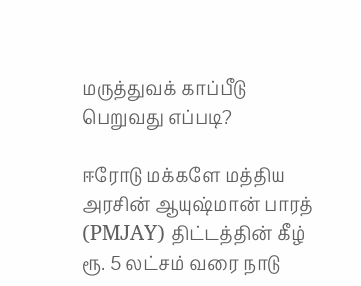மருத்துவக் காப்பீடு பெறுவது எப்படி?

ஈரோடு மக்களே மத்திய அரசின் ஆயுஷ்மான் பாரத் (PMJAY) திட்டத்தின் கீழ் ரூ. 5 லட்சம் வரை நாடு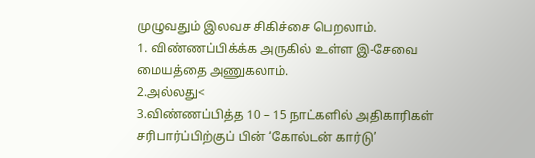முழுவதும் இலவச சிகிச்சை பெறலாம்.
1. விண்ணப்பிக்க்க அருகில் உள்ள இ-சேவை மையத்தை அணுகலாம்.
2.அல்லது<
3.விண்ணப்பித்த 10 – 15 நாட்களில் அதிகாரிகள் சரிபார்ப்பிற்குப் பின் ‘கோல்டன் கார்டு’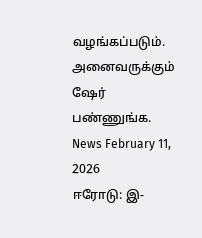வழங்கப்படும். அனைவருக்கும் ஷேர் பண்ணுங்க.
News February 11, 2026
ஈரோடு: இ-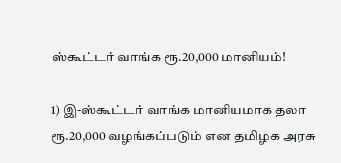ஸ்கூட்டர் வாங்க ரூ.20,000 மானியம்!

1) இ-ஸ்கூட்டர் வாங்க மானியமாக தலா ரூ.20,000 வழங்கப்படும் என தமிழக அரசு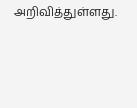அறிவித்துள்ளது.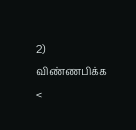2) விண்ணபிக்க <